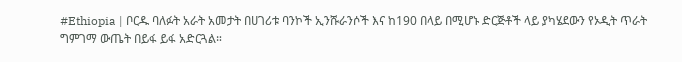#Ethiopia | ቦርዱ ባለፉት አራት አመታት በሀገሪቱ ባንኮች ኢንሹራንሶች እና ከ190 በላይ በሚሆኑ ድርጅቶች ላይ ያካሄደውን የኦዲት ጥራት ግምገማ ውጤት በይፋ ይፋ አድርጓል።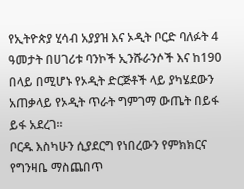የኢትዮጵያ ሂሳብ አያያዝ እና ኦዲት ቦርድ ባለፉት 4 ዓመታት በሀገሪቱ ባንኮች ኢንሹራንሶች እና ከ190 በላይ በሚሆኑ የኦዲት ድርጅቶች ላይ ያካሄደውን አጠቃላይ የኦዲት ጥራት ግምገማ ውጤት በይፋ ይፋ አደረገ።
ቦርዱ እስካሁን ሲያደርግ የነበረውን የምክክርና የግንዛቤ ማስጨበጥ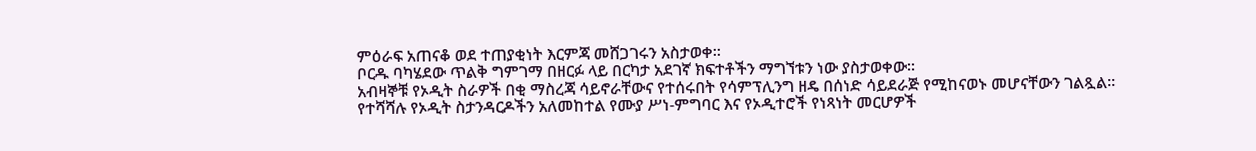ምዕራፍ አጠናቆ ወደ ተጠያቂነት እርምጃ መሸጋገሩን አስታወቀ።
ቦርዱ ባካሄደው ጥልቅ ግምገማ በዘርፉ ላይ በርካታ አደገኛ ክፍተቶችን ማግኘቱን ነው ያስታወቀው።
አብዛኞቹ የኦዲት ስራዎች በቂ ማስረጃ ሳይኖራቸውና የተሰሩበት የሳምፕሊንግ ዘዴ በሰነድ ሳይደራጅ የሚከናወኑ መሆናቸውን ገልጿል።
የተሻሻሉ የኦዲት ስታንዳርዶችን አለመከተል የሙያ ሥነ-ምግባር እና የኦዲተሮች የነጻነት መርሆዎች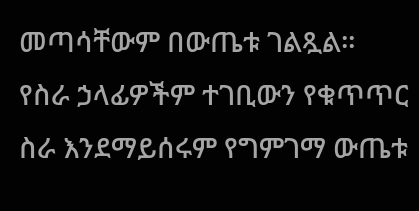መጣሳቸውም በውጤቱ ገልጿል።
የስራ ኃላፊዎችም ተገቢውን የቁጥጥር ስራ እንደማይሰሩም የግምገማ ውጤቱ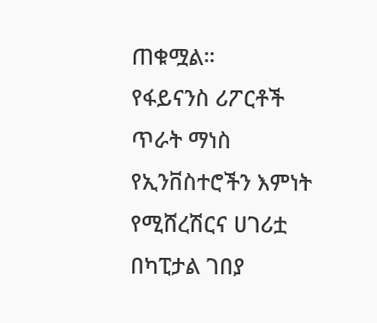ጠቁሟል።
የፋይናንስ ሪፖርቶች ጥራት ማነስ የኢንቨስተሮችን እምነት የሚሸረሽርና ሀገሪቷ በካፒታል ገበያ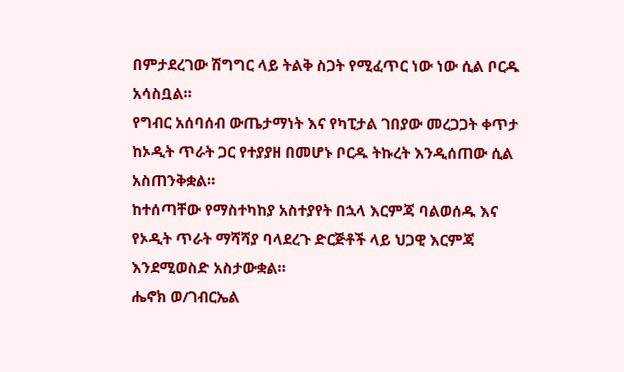በምታደረገው ሽግግር ላይ ትልቅ ስጋት የሚፈጥር ነው ነው ሲል ቦርዱ አሳስቧል።
የግብር አሰባሰብ ውጤታማነት እና የካፒታል ገበያው መረጋጋት ቀጥታ ከኦዲት ጥራት ጋር የተያያዘ በመሆኑ ቦርዱ ትኩረት እንዲሰጠው ሲል አስጠንቅቋል።
ከተሰጣቸው የማስተካከያ አስተያየት በኋላ እርምጃ ባልወሰዱ እና የኦዲት ጥራት ማሻሻያ ባላደረጉ ድርጅቶች ላይ ህጋዊ እርምጃ እንደሚወስድ አስታውቋል።
ሔኖክ ወ/ገብርኤል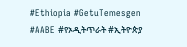#Ethiopia #GetuTemesgen
#AABE #የኦዲትጥራት #ኢትዮጵያ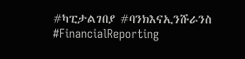#ካፒታልገበያ #ባንክእናኢንሹራንስ #FinancialReporting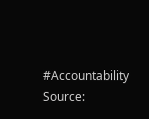#Accountability
Source: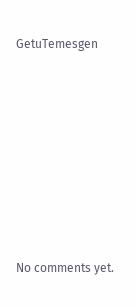GetuTemesgen









No comments yet.